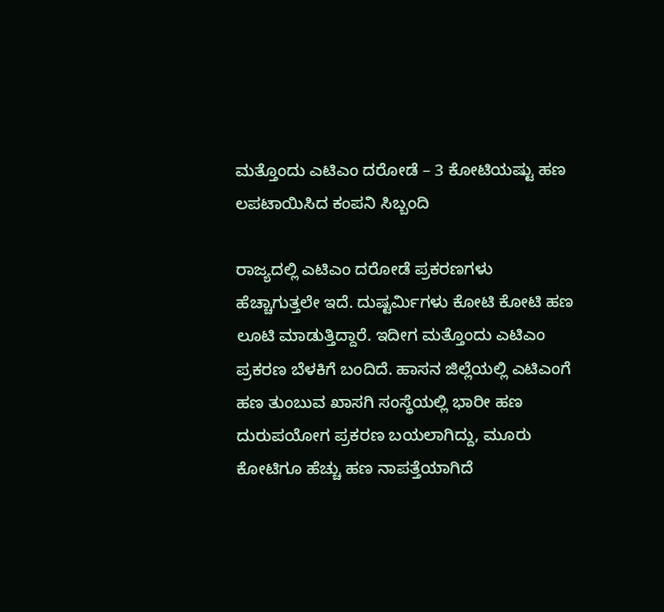ಮತ್ತೊಂದು ಎಟಿಎಂ ದರೋಡೆ – 3 ಕೋಟಿಯಷ್ಟು ಹಣ ಲಪಟಾಯಿಸಿದ ಕಂಪನಿ ಸಿಬ್ಬಂದಿ

ರಾಜ್ಯದಲ್ಲಿ ಎಟಿಎಂ ದರೋಡೆ ಪ್ರಕರಣಗಳು ಹೆಚ್ಚಾಗುತ್ತಲೇ ಇದೆ. ದುಷ್ಟರ್ಮಿಗಳು ಕೋಟಿ ಕೋಟಿ ಹಣ ಲೂಟಿ ಮಾಡುತ್ತಿದ್ದಾರೆ. ಇದೀಗ ಮತ್ತೊಂದು ಎಟಿಎಂ ಪ್ರಕರಣ ಬೆಳಕಿಗೆ ಬಂದಿದೆ. ಹಾಸನ ಜಿಲ್ಲೆಯಲ್ಲಿ ಎಟಿಎಂಗೆ ಹಣ ತುಂಬುವ ಖಾಸಗಿ ಸಂಸ್ಥೆಯಲ್ಲಿ ಭಾರೀ ಹಣ ದುರುಪಯೋಗ ಪ್ರಕರಣ ಬಯಲಾಗಿದ್ದು, ಮೂರು ಕೋಟಿಗೂ ಹೆಚ್ಚು ಹಣ ನಾಪತ್ತೆಯಾಗಿದೆ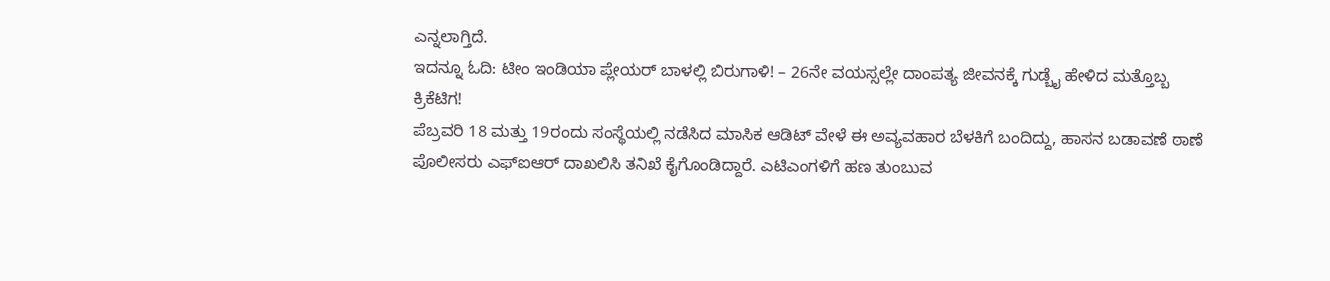ಎನ್ನಲಾಗ್ತಿದೆ.
ಇದನ್ನೂ ಓದಿ: ಟೀಂ ಇಂಡಿಯಾ ಪ್ಲೇಯರ್ ಬಾಳಲ್ಲಿ ಬಿರುಗಾಳಿ! – 26ನೇ ವಯಸ್ಸಲ್ಲೇ ದಾಂಪತ್ಯ ಜೀವನಕ್ಕೆ ಗುಡ್ಬೈ ಹೇಳಿದ ಮತ್ತೊಬ್ಬ ಕ್ರಿಕೆಟಿಗ!
ಪೆಬ್ರವರಿ 18 ಮತ್ತು 19ರಂದು ಸಂಸ್ಥೆಯಲ್ಲಿ ನಡೆಸಿದ ಮಾಸಿಕ ಆಡಿಟ್ ವೇಳೆ ಈ ಅವ್ಯವಹಾರ ಬೆಳಕಿಗೆ ಬಂದಿದ್ದು, ಹಾಸನ ಬಡಾವಣೆ ಠಾಣೆ ಪೊಲೀಸರು ಎಫ್ಐಆರ್ ದಾಖಲಿಸಿ ತನಿಖೆ ಕೈಗೊಂಡಿದ್ದಾರೆ. ಎಟಿಎಂಗಳಿಗೆ ಹಣ ತುಂಬುವ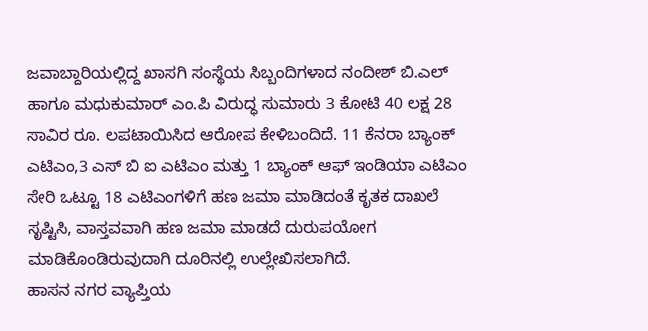ಜವಾಬ್ದಾರಿಯಲ್ಲಿದ್ದ ಖಾಸಗಿ ಸಂಸ್ಥೆಯ ಸಿಬ್ಬಂದಿಗಳಾದ ನಂದೀಶ್ ಬಿ.ಎಲ್ ಹಾಗೂ ಮಧುಕುಮಾರ್ ಎಂ.ಪಿ ವಿರುದ್ಧ ಸುಮಾರು 3 ಕೋಟಿ 40 ಲಕ್ಷ 28 ಸಾವಿರ ರೂ. ಲಪಟಾಯಿಸಿದ ಆರೋಪ ಕೇಳಿಬಂದಿದೆ. 11 ಕೆನರಾ ಬ್ಯಾಂಕ್ ಎಟಿಎಂ,3 ಎಸ್ ಬಿ ಐ ಎಟಿಎಂ ಮತ್ತು 1 ಬ್ಯಾಂಕ್ ಆಫ್ ಇಂಡಿಯಾ ಎಟಿಎಂ ಸೇರಿ ಒಟ್ಟೂ 18 ಎಟಿಎಂಗಳಿಗೆ ಹಣ ಜಮಾ ಮಾಡಿದಂತೆ ಕೃತಕ ದಾಖಲೆ ಸೃಷ್ಟಿಸಿ, ವಾಸ್ತವವಾಗಿ ಹಣ ಜಮಾ ಮಾಡದೆ ದುರುಪಯೋಗ ಮಾಡಿಕೊಂಡಿರುವುದಾಗಿ ದೂರಿನಲ್ಲಿ ಉಲ್ಲೇಖಿಸಲಾಗಿದೆ.
ಹಾಸನ ನಗರ ವ್ಯಾಪ್ತಿಯ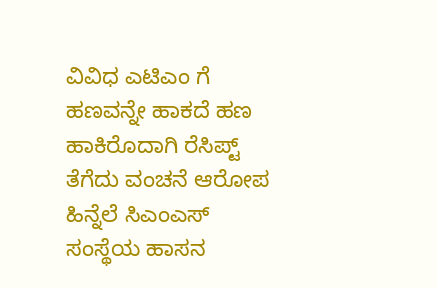ವಿವಿಧ ಎಟಿಎಂ ಗೆ ಹಣವನ್ನೇ ಹಾಕದೆ ಹಣ ಹಾಕಿರೊದಾಗಿ ರೆಸಿಪ್ಟ್ ತೆಗೆದು ವಂಚನೆ ಆರೋಪ ಹಿನ್ನೆಲೆ ಸಿಎಂಎಸ್ ಸಂಸ್ಥೆಯ ಹಾಸನ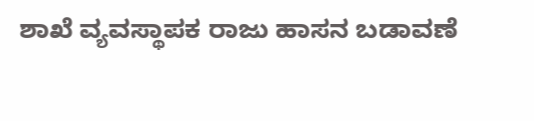ಶಾಖೆ ವ್ಯವಸ್ಥಾಪಕ ರಾಜು ಹಾಸನ ಬಡಾವಣೆ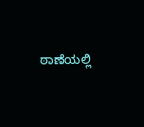ಠಾಣೆಯಲ್ಲಿ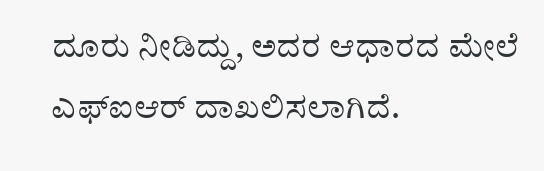ದೂರು ನೀಡಿದ್ದು, ಅದರ ಆಧಾರದ ಮೇಲೆ ಎಫ್ಐಆರ್ ದಾಖಲಿಸಲಾಗಿದೆ.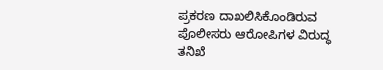ಪ್ರಕರಣ ದಾಖಲಿಸಿಕೊಂಡಿರುವ ಪೊಲೀಸರು ಆರೋಪಿಗಳ ವಿರುದ್ಧ ತನಿಖೆ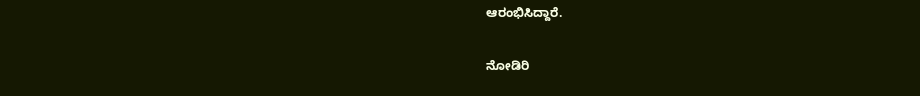ಆರಂಭಿಸಿದ್ದಾರೆ.

ನೋಡಿರಿ